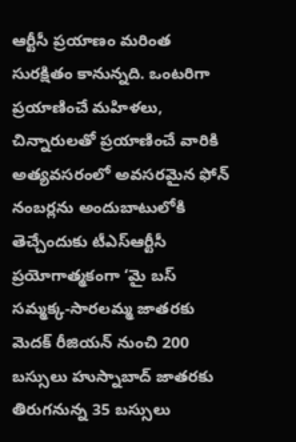ఆర్టీసీ ప్రయాణం మరింత సురక్షితం కానున్నది. ఒంటరిగా ప్రయాణించే మహిళలు, చిన్నారులతో ప్రయాణించే వారికి అత్యవసరంలో అవసరమైన ఫోన్ నంబర్లను అందుబాటులోకి తెచ్చేందుకు టీఎస్ఆర్టీసీ ప్రయోగాత్మకంగా ‘మై బస్
సమ్మక్క-సారలమ్మ జాతరకు మెదక్ రీజియన్ నుంచి 200 బస్సులు హుస్నాబాద్ జాతరకు తిరుగనున్న 35 బస్సులు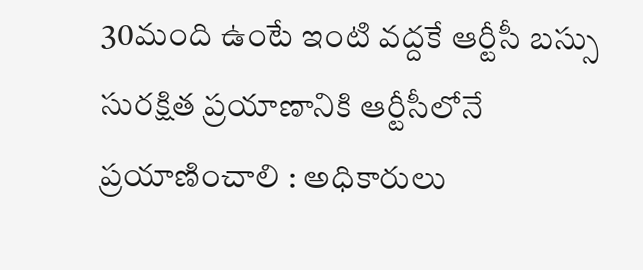30మంది ఉంటే ఇంటి వద్దకే ఆర్టీసీ బస్సు సురక్షిత ప్రయాణానికి ఆర్టీసీలోనే ప్రయాణించాలి : అధికారులు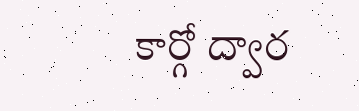కార్గో ద్వార